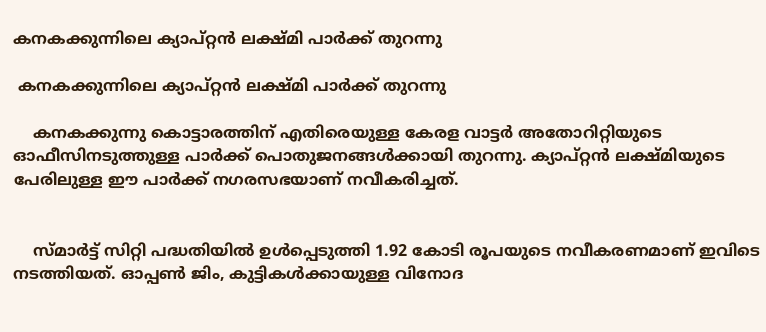കനകക്കുന്നിലെ ക്യാപ്റ്റൻ ലക്ഷ്മി പാർക്ക് തുറന്നു

 കനകക്കുന്നിലെ ക്യാപ്റ്റൻ ലക്ഷ്മി പാർക്ക് തുറന്നു

    കനകക്കുന്നു കൊട്ടാരത്തിന് എതിരെയുള്ള കേരള വാട്ടർ അതോറിറ്റിയുടെ ഓഫീസിനടുത്തുള്ള പാർക്ക് പൊതുജനങ്ങൾക്കായി തുറന്നു. ക്യാപ്റ്റൻ ലക്ഷ്മിയുടെ പേരിലുള്ള ഈ പാർക്ക് നഗരസഭയാണ് നവീകരിച്ചത്.


    സ്മാർട്ട് സിറ്റി പദ്ധതിയിൽ ഉൾപ്പെടുത്തി 1.92 കോടി രൂപയുടെ നവീകരണമാണ് ഇവിടെ നടത്തിയത്. ഓപ്പൺ ജിം, കുട്ടികൾക്കായുള്ള വിനോദ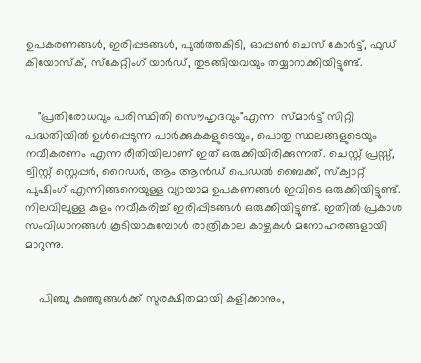ഉപകരണങ്ങൾ, ഇരിപ്പടങ്ങൾ, പുൽത്തകിടി, ഓപ്പൺ ചെസ് കോർട്ട്, ഫുഡ് കിയോസ്ക്, സ്കേറ്റിംഗ് യാർഡ്, തുടങ്ങിയവയും തയ്യാറാക്കിയിട്ടുണ്ട്.


    "പ്രതിരോധവും പരിസ്ഥിതി സൌഹൃദവും"എന്ന  സ്മാർട്ട് സിറ്റി പദ്ധതിയിൽ ഉൾപ്പെടുന്ന പാർക്കുകകളുടെയും, പൊതു സ്ഥലങ്ങളുടെയും നവീകരണം എന്ന രീതിയിലാണ് ഇത് ഒരുക്കിയിരിക്കുന്നത്. ചെസ്റ്റ് പ്രസ്സ്, ട്വിസ്റ്റ് സ്റ്റെപ്പർ, റൈഡർ, ആം ആൻഡ് പെഡൽ ബൈക്ക്, സ്ക്വാറ്റ് പുഷിംഗ് എന്നിങ്ങനെയുള്ള വ്യായാമ ഉപകണങ്ങൾ ഇവിടെ ഒരുക്കിയിട്ടുണ്ട്. നിലവിലുള്ള കുളം നവീകരിച്ച് ഇരിപ്പിടങ്ങൾ ഒരുക്കിയിട്ടുണ്ട്. ഇതിൽ പ്രകാശ സംവിധാനങ്ങൾ കൂടിയാകുമ്പോൾ രാത്രികാല കാഴ്ചകൾ മനോഹരങ്ങളായി മാറുന്നു.


    പിഞ്ചു കുഞ്ഞുങ്ങൾക്ക് സുരക്ഷിതമായി കളിക്കാനും,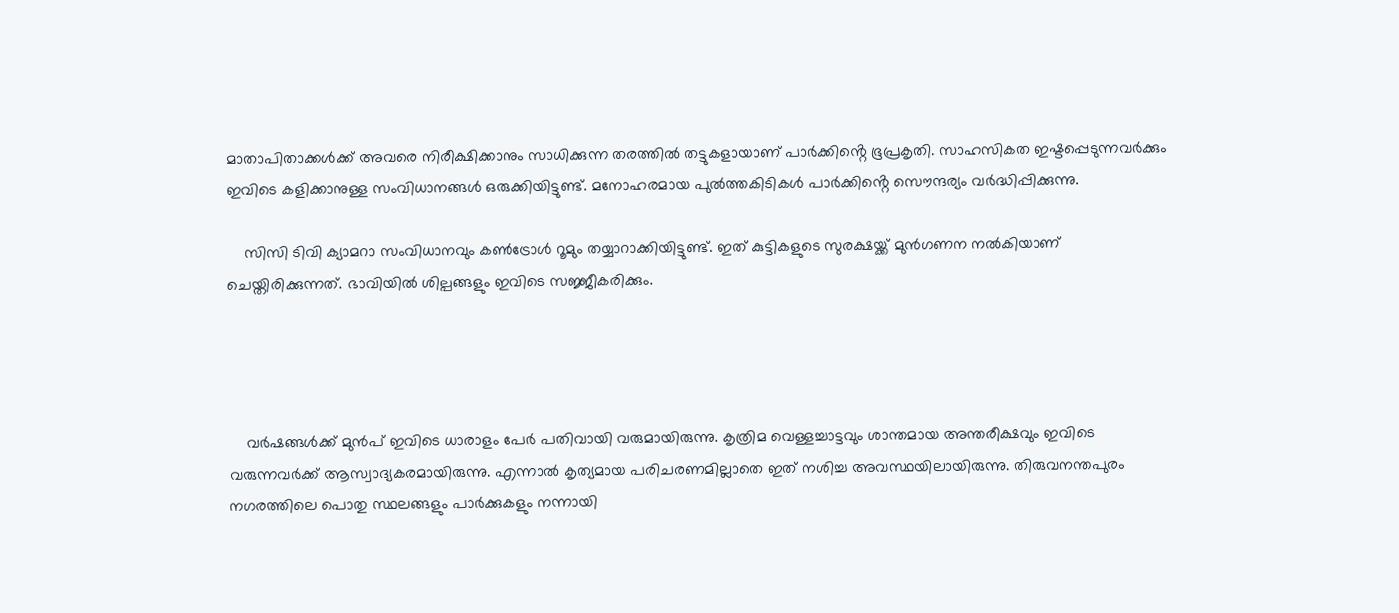മാതാപിതാക്കൾക്ക് അവരെ നിരീക്ഷിക്കാനും സാധിക്കുന്ന തരത്തിൽ തട്ടുകളായാണ് പാർക്കിൻ്റെ ഭൂപ്രകൃതി. സാഹസികത ഇഷ്ടപ്പെടുന്നവർക്കും ഇവിടെ കളിക്കാനുള്ള സംവിധാനങ്ങൾ ഒരുക്കിയിട്ടുണ്ട്. മനോഹരമായ പുൽത്തകിടികൾ പാർക്കിൻ്റെ സൌന്ദര്യം വർദ്ധിപ്പിക്കുന്നു.

    സിസി ടിവി ക്യാമറാ സംവിധാനവും കൺട്രോൾ റൂമും തയ്യാറാക്കിയിട്ടുണ്ട്. ഇത് കുട്ടികളുടെ സുരക്ഷയ്ക്ക് മുൻഗണന നൽകിയാണ് ചെയ്തിരിക്കുന്നത്. ഭാവിയിൽ ശില്പങ്ങളും ഇവിടെ സജ്ജീകരിക്കും.




    വർഷങ്ങൾക്ക് മുൻപ് ഇവിടെ ധാരാളം പേർ പതിവായി വരുമായിരുന്നു. കൃത്രിമ വെള്ളച്ചാട്ടവും ശാന്തമായ അന്തരീക്ഷവും ഇവിടെ വരുന്നവർക്ക് ആസ്വാദ്യകരമായിരുന്നു. എന്നാൽ കൃത്യമായ പരിചരണമില്ലാതെ ഇത് നശിച്ച അവസ്ഥയിലായിരുന്നു. തിരുവനന്തപുരം നഗരത്തിലെ പൊതു സ്ഥലങ്ങളും പാർക്കുകളും നന്നായി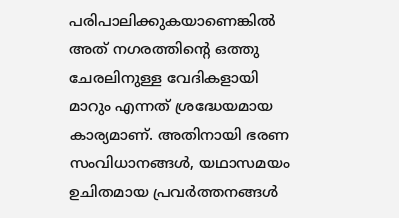പരിപാലിക്കുകയാണെങ്കിൽ അത് നഗരത്തിൻ്റെ ഒത്തു ചേരലിനുള്ള വേദികളായി മാറും എന്നത് ശ്രദ്ധേയമായ കാര്യമാണ്. അതിനായി ഭരണ സംവിധാനങ്ങൾ, യഥാസമയം ഉചിതമായ പ്രവർത്തനങ്ങൾ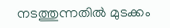നടത്തുന്നതിൽ മുടക്കം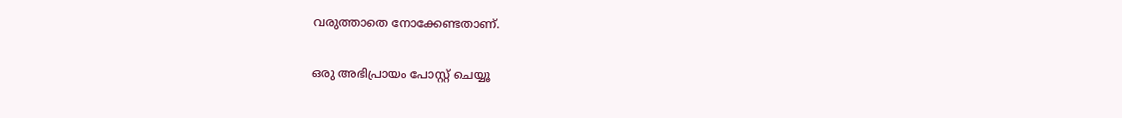വരുത്താതെ നോക്കേണ്ടതാണ്.

ഒരു അഭിപ്രായം പോസ്റ്റ് ചെയ്യൂ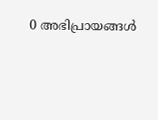0 അഭിപ്രായങ്ങള്‍